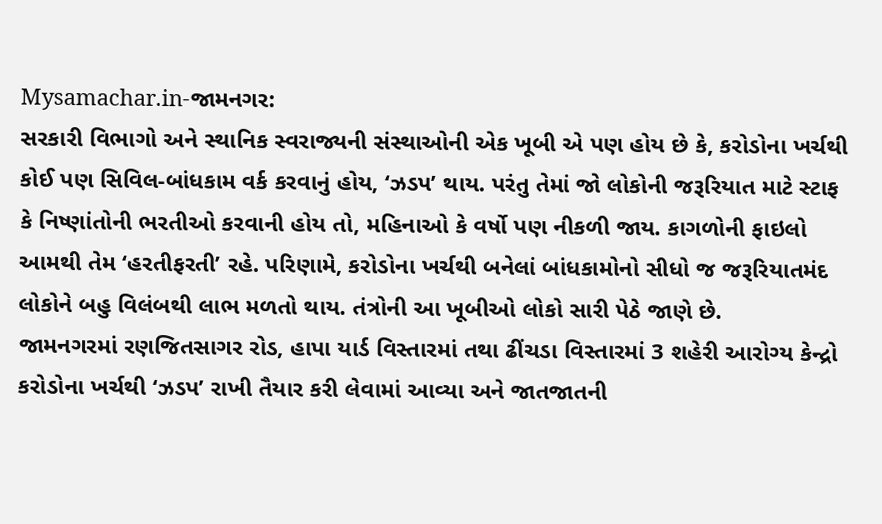Mysamachar.in-જામનગર:
સરકારી વિભાગો અને સ્થાનિક સ્વરાજ્યની સંસ્થાઓની એક ખૂબી એ પણ હોય છે કે, કરોડોના ખર્ચથી કોઈ પણ સિવિલ-બાંધકામ વર્ક કરવાનું હોય, ‘ઝડપ’ થાય. પરંતુ તેમાં જો લોકોની જરૂરિયાત માટે સ્ટાફ કે નિષ્ણાંતોની ભરતીઓ કરવાની હોય તો, મહિનાઓ કે વર્ષો પણ નીકળી જાય. કાગળોની ફાઇલો આમથી તેમ ‘હરતીફરતી’ રહે. પરિણામે, કરોડોના ખર્ચથી બનેલાં બાંધકામોનો સીધો જ જરૂરિયાતમંદ લોકોને બહુ વિલંબથી લાભ મળતો થાય. તંત્રોની આ ખૂબીઓ લોકો સારી પેઠે જાણે છે.
જામનગરમાં રણજિતસાગર રોડ, હાપા યાર્ડ વિસ્તારમાં તથા ઢીંચડા વિસ્તારમાં 3 શહેરી આરોગ્ય કેન્દ્રો કરોડોના ખર્ચથી ‘ઝડપ’ રાખી તૈયાર કરી લેવામાં આવ્યા અને જાતજાતની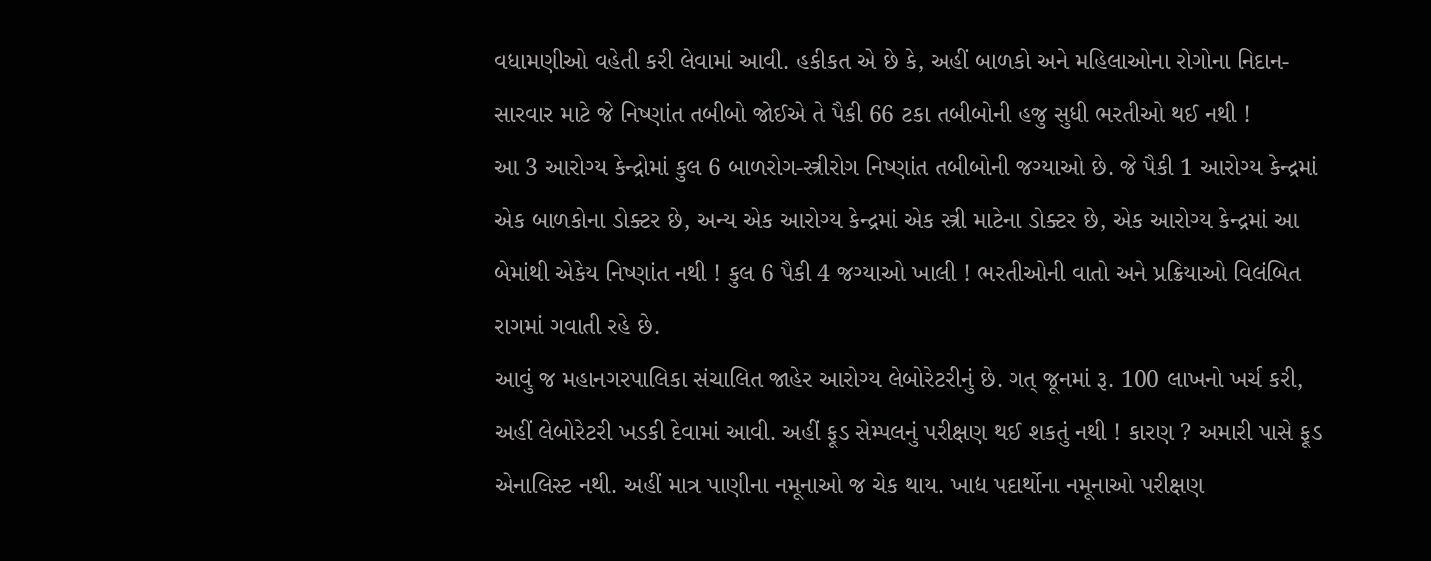વધામણીઓ વહેતી કરી લેવામાં આવી. હકીકત એ છે કે, અહીં બાળકો અને મહિલાઓના રોગોના નિદાન-સારવાર માટે જે નિષ્ણાંત તબીબો જોઈએ તે પૈકી 66 ટકા તબીબોની હજુ સુધી ભરતીઓ થઈ નથી !
આ 3 આરોગ્ય કેન્દ્રોમાં કુલ 6 બાળરોગ-સ્ત્રીરોગ નિષ્ણાંત તબીબોની જગ્યાઓ છે. જે પૈકી 1 આરોગ્ય કેન્દ્રમાં એક બાળકોના ડોક્ટર છે, અન્ય એક આરોગ્ય કેન્દ્રમાં એક સ્ત્રી માટેના ડોક્ટર છે, એક આરોગ્ય કેન્દ્રમાં આ બેમાંથી એકેય નિષ્ણાંત નથી ! કુલ 6 પૈકી 4 જગ્યાઓ ખાલી ! ભરતીઓની વાતો અને પ્રક્રિયાઓ વિલંબિત રાગમાં ગવાતી રહે છે.
આવું જ મહાનગરપાલિકા સંચાલિત જાહેર આરોગ્ય લેબોરેટરીનું છે. ગત્ જૂનમાં રૂ. 100 લાખનો ખર્ચ કરી, અહીં લેબોરેટરી ખડકી દેવામાં આવી. અહીં ફૂડ સેમ્પલનું પરીક્ષણ થઈ શકતું નથી ! કારણ ? અમારી પાસે ફૂડ એનાલિસ્ટ નથી. અહીં માત્ર પાણીના નમૂનાઓ જ ચેક થાય. ખાદ્ય પદાર્થોના નમૂનાઓ પરીક્ષણ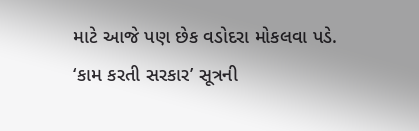માટે આજે પણ છેક વડોદરા મોકલવા પડે. ‘કામ કરતી સરકાર’ સૂત્રની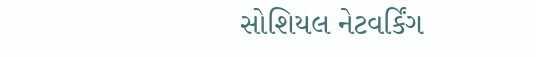સોશિયલ નેટવર્કિંગ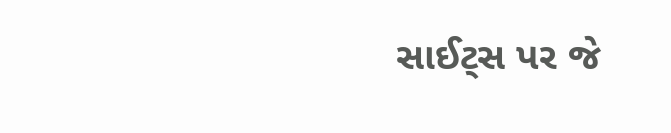સાઈટ્સ પર જે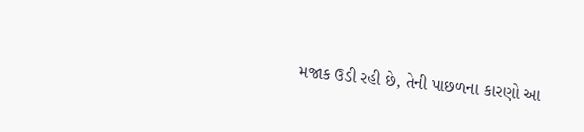મજાક ઉડી રહી છે, તેની પાછળના કારણો આ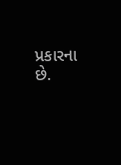પ્રકારના છે.